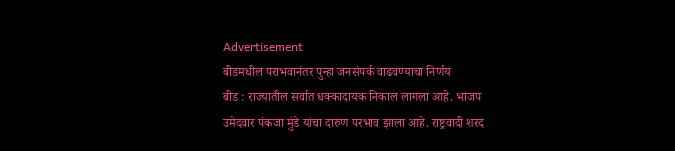Advertisement
बीडमधील पराभवानंतर पुन्हा जनसंपर्क वाढवण्याचा निर्णय
बीड : राज्यातील सर्वात धक्कादायक निकाल लागला आहे. भाजप उमेदवार पंकजा मुंडे यांचा दारुण परभाव झाला आहे. राष्ट्रवादी शरद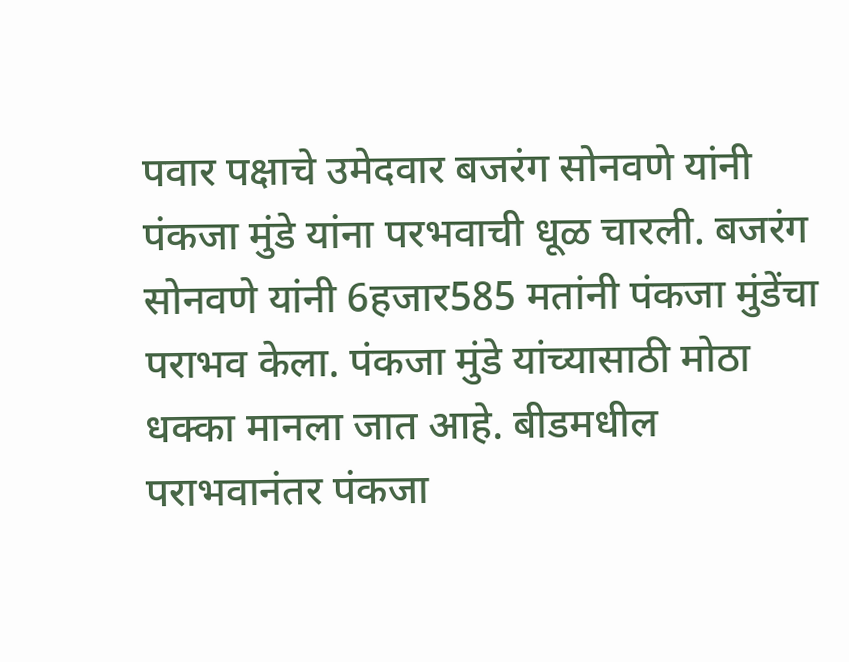पवार पक्षाचे उमेदवार बजरंग सोनवणे यांनी पंकजा मुंडे यांना परभवाची धूळ चारली. बजरंग सोनवणे यांनी 6हजार585 मतांनी पंकजा मुंडेंचा पराभव केला. पंकजा मुंडे यांच्यासाठी मोठा धक्का मानला जात आहे. बीडमधील पराभवानंतर पंकजा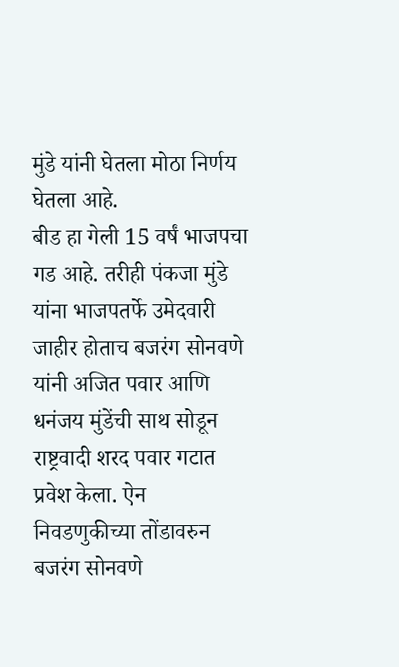मुंडे यांनी घेतला मोठा निर्णय घेतला आहे.
बीड हा गेली 15 वर्षं भाजपचा गड आहे. तरीही पंकजा मुंडे यांना भाजपतर्फे उमेदवारी जाहीर होताच बजरंग सोनवणे यांनी अजित पवार आणि धनंजय मुंडेंची साथ सोडून राष्ट्रवादी शरद पवार गटात प्रवेश केला. ऐन निवडणुकीच्या तोंडावरुन बजरंग सोनवणे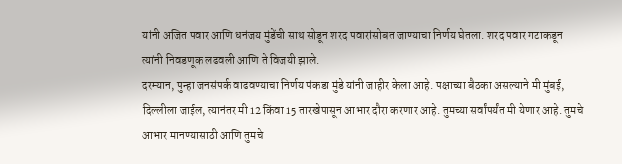यांनी अजित पवार आणि धनंजय मुंडेंची साथ सोडून शरद पवारांसोबत जाण्याचा निर्णय घेतला. शरद पवार गटाकडून त्यांनी निवडणूक लढवली आणि ते विजयी झाले.
दरम्यान, पुन्हा जनसंपर्क वाढवण्याचा निर्णय पंकडा मुंडे यांनी जाहीर केला आहे. पक्षाच्या बैठका असल्याने मी मुंबई, दिल्लीला जाईल, त्यानंतर मी 12 किंवा 15 तारखेपासून आभार दौरा करणार आहे. तुमच्या सर्वांपर्यंत मी येणार आहे. तुमचे आभार मानण्यासाठी आणि तुमचे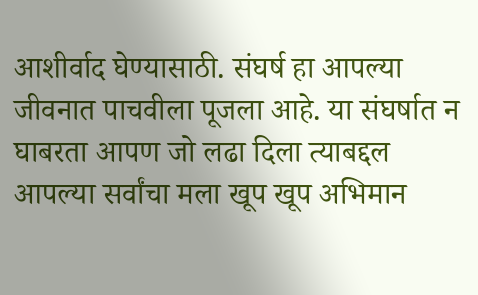आशीर्वाद घेण्यासाठी. संघर्ष हा आपल्या जीवनात पाचवीला पूजला आहे. या संघर्षात न घाबरता आपण जो लढा दिला त्याबद्दल आपल्या सर्वांचा मला खूप खूप अभिमान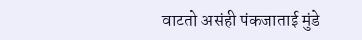वाटतो असंही पंकजाताई मुंडे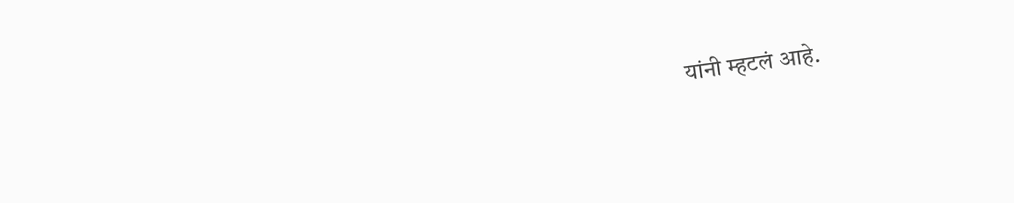यांनी म्हटलं आहे.